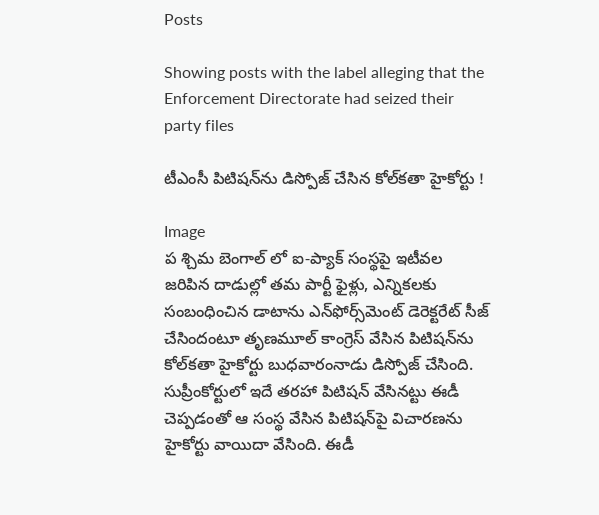Posts

Showing posts with the label alleging that the Enforcement Directorate had seized their party files

టీఎంసీ పిటిషన్‌ను డిస్పోజ్ చేసిన కోల్‌కతా హైకోర్టు !

Image
ప శ్చిమ బెంగాల్ లో ఐ-ప్యాక్ సంస్థపై ఇటీవల జరిపిన దాడుల్లో తమ పార్టీ ఫైళ్లు, ఎన్నికలకు సంబంధించిన డాటాను ఎన్‌ఫోర్స్‌మెంట్ డెరెక్టరేట్ సీజ్ చేసిందంటూ తృణమూల్ కాంగ్రెస్ వేసిన పిటిషన్‌ను కోల్‌కతా హైకోర్టు బుధవారంనాడు డిస్పోజ్ చేసింది. సుప్రీంకోర్టులో ఇదే తరహా పిటిషన్ వేసినట్టు ఈడీ చెప్పడంతో ఆ సంస్థ వేసిన పిటిషన్‌పై విచారణను హైకోర్టు వాయిదా వేసింది. ఈడీ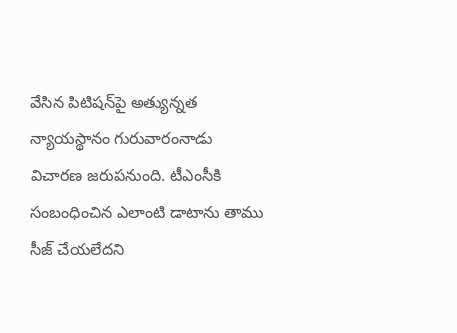వేసిన పిటిషన్‌పై అత్యున్నత న్యాయస్థానం గురువారంనాడు విచారణ జరుపనుంది. టీఎంసీకి సంబంధించిన ఎలాంటి డాటాను తాము సీజ్ చేయలేదని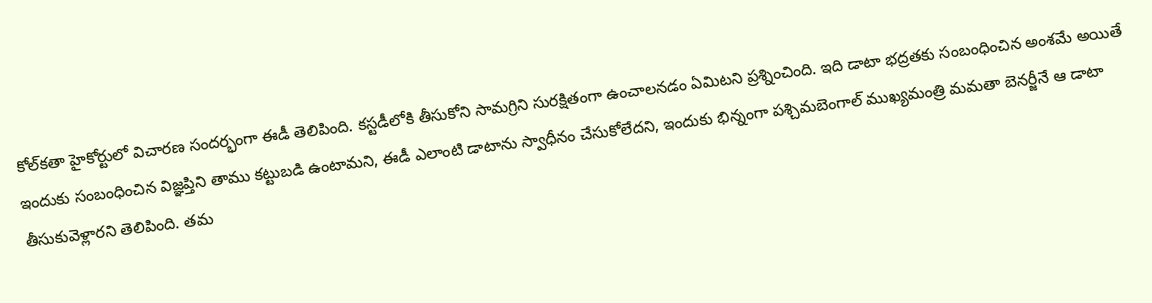కోల్‌కతా హైకోర్టులో విచారణ సందర్భంగా ఈడీ తెలిపింది. కస్టడీలోకి తీసుకోని సామగ్రిని సురక్షితంగా ఉంచాలనడం ఏమిటని ప్రశ్నించింది. ఇది డాటా భద్రతకు సంబంధించిన అంశమే అయితే ఇందుకు సంబంధించిన విజ్ఞప్తిని తాము కట్టుబడి ఉంటామని, ఈడీ ఎలాంటి డాటాను స్వాధీనం చేసుకోలేదని, ఇందుకు భిన్నంగా పశ్చిమబెంగాల్ ముఖ్యమంత్రి మమతా బెనర్జీనే ఆ డాటా తీసుకువెళ్లారని తెలిపింది. తమ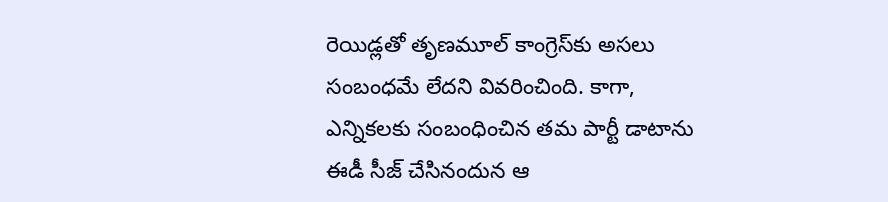రెయిడ్లతో తృణమూల్ కాంగ్రెస్‌కు అసలు సంబంధమే లేదని వివరించింది. కాగా, ఎన్నికలకు సంబంధించిన తమ పార్టీ డాటాను ఈడీ సీజ్ చేసినందున ఆ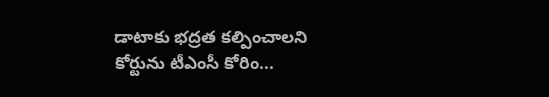డాటాకు భద్రత కల్పించాలని కోర్టును టీఎంసీ కోరిం...